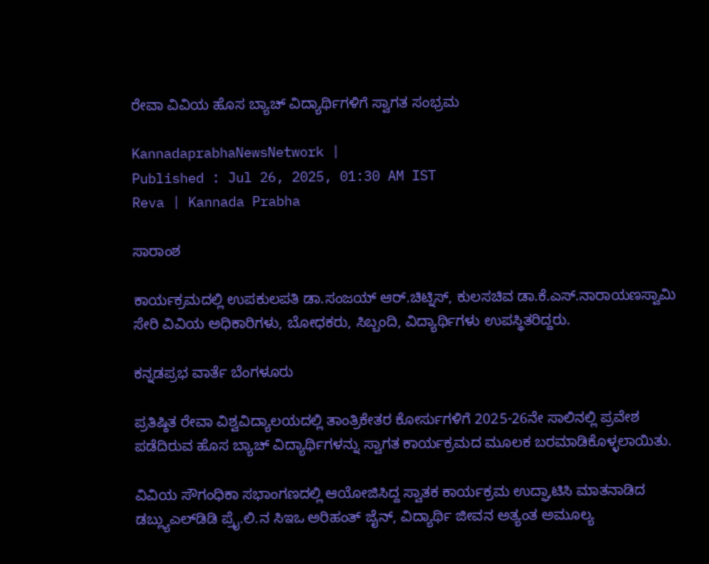ರೇವಾ ವಿವಿಯ ಹೊಸ ಬ್ಯಾಚ್‌ ವಿದ್ಯಾರ್ಥಿಗಳಿಗೆ ಸ್ವಾಗತ ಸಂಭ್ರಮ

KannadaprabhaNewsNetwork |
Published : Jul 26, 2025, 01:30 AM IST
Reva | Kannada Prabha

ಸಾರಾಂಶ

ಕಾರ್ಯಕ್ರಮದಲ್ಲಿ ಉಪಕುಲಪತಿ ಡಾ.ಸಂಜಯ್‌ ಆರ್‌.ಚಿಟ್ನಿಸ್‌, ಕುಲಸಚಿವ ಡಾ.ಕೆ.ಎಸ್‌.ನಾರಾಯಣಸ್ವಾಮಿ ಸೇರಿ ವಿವಿಯ ಅಧಿಕಾರಿಗಳು, ಬೋಧಕರು, ಸಿಬ್ಬಂದಿ, ವಿದ್ಯಾರ್ಥಿಗಳು ಉಪಸ್ಥಿತರಿದ್ದರು.

ಕನ್ನಡಪ್ರಭ ವಾರ್ತೆ ಬೆಂಗಳೂರು

ಪ್ರತಿಷ್ಠಿತ ರೇವಾ ವಿಶ್ವವಿದ್ಯಾಲಯದಲ್ಲಿ ತಾಂತ್ರಿಕೇತರ ಕೋರ್ಸುಗಳಿಗೆ 2025-26ನೇ ಸಾಲಿನಲ್ಲಿ ಪ್ರವೇಶ ಪಡೆದಿರುವ ಹೊಸ ಬ್ಯಾಚ್‌ ವಿದ್ಯಾರ್ಥಿಗಳನ್ನು ಸ್ವಾಗತ ಕಾರ್ಯಕ್ರಮದ ಮೂಲಕ ಬರಮಾಡಿಕೊಳ್ಳಲಾಯಿತು.

ವಿವಿಯ ಸೌಗಂಧಿಕಾ ಸಭಾಂಗಣದಲ್ಲಿ ಆಯೋಜಿಸಿದ್ದ ಸ್ವಾತಕ ಕಾರ್ಯಕ್ರಮ ಉದ್ಘಾಟಿಸಿ ಮಾತನಾಡಿದ ಡಬ್ಲ್ಯುಎಲ್‌ಡಿಡಿ ಪ್ರೈ.ಲಿ.ನ ಸಿಇಒ ಅರಿಹಂತ್‌ ಜೈನ್‌, ವಿದ್ಯಾರ್ಥಿ ಜೀವನ ಅತ್ಯಂತ ಅಮೂಲ್ಯ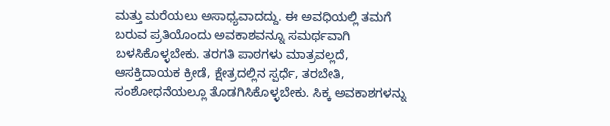ಮತ್ತು ಮರೆಯಲು ಅಸಾಧ್ಯವಾದದ್ದು. ಈ ಅವಧಿಯಲ್ಲಿ ತಮಗೆ ಬರುವ ಪ್ರತಿಯೊಂದು ಅವಕಾಶವನ್ನೂ ಸಮರ್ಥವಾಗಿ ಬಳಸಿಕೊಳ್ಳಬೇಕು. ತರಗತಿ ಪಾಠಗಳು ಮಾತ್ರವಲ್ಲದೆ, ಆಸಕ್ತಿದಾಯಕ ಕ್ರೀಡೆ, ಕ್ಷೇತ್ರದಲ್ಲಿನ ಸ್ಪರ್ಧೆ, ತರಬೇತಿ, ಸಂಶೋಧನೆಯಲ್ಲೂ ತೊಡಗಿಸಿಕೊಳ್ಳಬೇಕು. ಸಿಕ್ಕ ಅವಕಾಶಗಳನ್ನು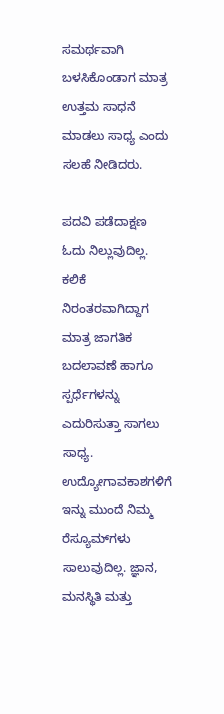ಸಮರ್ಥವಾಗಿ ಬಳಸಿಕೊಂಡಾಗ ಮಾತ್ರ ಉತ್ತಮ ಸಾಧನೆ ಮಾಡಲು ಸಾಧ್ಯ ಎಂದು ಸಲಹೆ ನೀಡಿದರು.

ಪದವಿ ಪಡೆದಾಕ್ಷಣ ಓದು ನಿಲ್ಲುವುದಿಲ್ಲ. ಕಲಿಕೆ ನಿರಂತರವಾಗಿದ್ದಾಗ ಮಾತ್ರ ಜಾಗತಿಕ ಬದಲಾವಣೆ ಹಾಗೂ ಸ್ಪರ್ಧೆಗಳನ್ನು ಎದುರಿಸುತ್ತಾ ಸಾಗಲು ಸಾಧ್ಯ. ಉದ್ಯೋಗಾವಕಾಶಗಳಿಗೆ ಇನ್ನು ಮುಂದೆ ನಿಮ್ಮ ರೆಸ್ಯೂಮ್‌ಗಳು ಸಾಲುವುದಿಲ್ಲ. ಜ್ಞಾನ, ಮನಸ್ಥಿತಿ ಮತ್ತು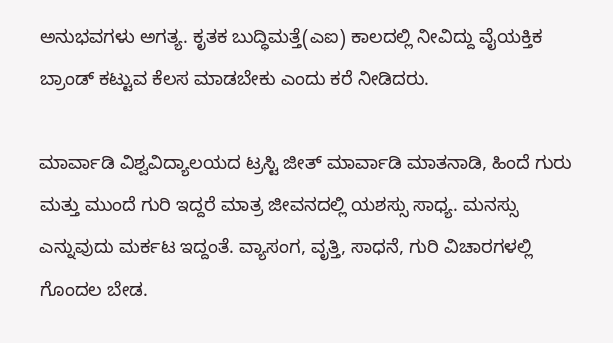ಅನುಭವಗಳು ಅಗತ್ಯ. ಕೃತಕ ಬುದ್ಧಿಮತ್ತೆ(ಎಐ) ಕಾಲದಲ್ಲಿ ನೀವಿದ್ದು ವೈಯಕ್ತಿಕ ಬ್ರಾಂಡ್‌ ಕಟ್ಟುವ ಕೆಲಸ ಮಾಡಬೇಕು ಎಂದು ಕರೆ ನೀಡಿದರು.

ಮಾರ್ವಾಡಿ ವಿಶ್ವವಿದ್ಯಾಲಯದ ಟ್ರಸ್ಟಿ ಜೀತ್‌ ಮಾರ್ವಾಡಿ ಮಾತನಾಡಿ, ಹಿಂದೆ ಗುರು ಮತ್ತು ಮುಂದೆ ಗುರಿ ಇದ್ದರೆ ಮಾತ್ರ ಜೀವನದಲ್ಲಿ ಯಶಸ್ಸು ಸಾಧ್ಯ. ಮನಸ್ಸು ಎನ್ನುವುದು ಮರ್ಕಟ ಇದ್ದಂತೆ. ವ್ಯಾಸಂಗ, ವೃತ್ತಿ, ಸಾಧನೆ, ಗುರಿ ವಿಚಾರಗಳಲ್ಲಿ ಗೊಂದಲ ಬೇಡ.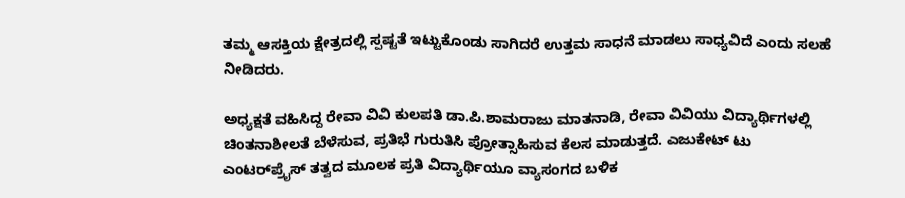ತಮ್ಮ ಆಸಕ್ತಿಯ ಕ್ಷೇತ್ರದಲ್ಲಿ ಸ್ಪಷ್ಟತೆ ಇಟ್ಟುಕೊಂಡು ಸಾಗಿದರೆ ಉತ್ತಮ ಸಾಧನೆ ಮಾಡಲು ಸಾಧ್ಯವಿದೆ ಎಂದು ಸಲಹೆ ನೀಡಿದರು.

ಅಧ್ಯಕ್ಷತೆ ವಹಿಸಿದ್ದ ರೇವಾ ವಿವಿ ಕುಲಪತಿ ಡಾ.ಪಿ.ಶಾಮರಾಜು ಮಾತನಾಡಿ, ರೇವಾ ವಿವಿಯು ವಿದ್ಯಾರ್ಥಿಗಳಲ್ಲಿ ಚಿಂತನಾಶೀಲತೆ ಬೆಳೆಸುವ, ಪ್ರತಿಭೆ ಗುರುತಿಸಿ ಪ್ರೋತ್ಸಾಹಿಸುವ ಕೆಲಸ ಮಾಡುತ್ತದೆ. ಎಜುಕೇಟ್‌ ಟು ಎಂಟರ್‌ಪ್ರೈಸ್‌ ತತ್ವದ ಮೂಲಕ ಪ್ರತಿ ವಿದ್ಯಾರ್ಥಿಯೂ ವ್ಯಾಸಂಗದ ಬಳಿಕ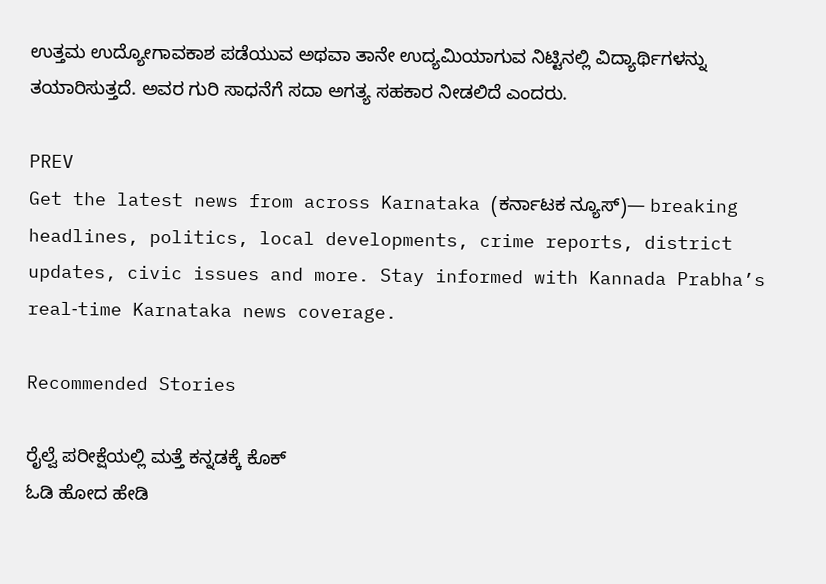ಉತ್ತಮ ಉದ್ಯೋಗಾವಕಾಶ ಪಡೆಯುವ ಅಥವಾ ತಾನೇ ಉದ್ಯಮಿಯಾಗುವ ನಿಟ್ಟಿನಲ್ಲಿ ವಿದ್ಯಾರ್ಥಿಗಳನ್ನು ತಯಾರಿಸುತ್ತದೆ. ಅವರ ಗುರಿ ಸಾಧನೆಗೆ ಸದಾ ಅಗತ್ಯ ಸಹಕಾರ ನೀಡಲಿದೆ ಎಂದರು.

PREV
Get the latest news from across Karnataka (ಕರ್ನಾಟಕ ನ್ಯೂಸ್)— breaking headlines, politics, local developments, crime reports, district updates, civic issues and more. Stay informed with Kannada Prabha’s real‑time Karnataka news coverage.

Recommended Stories

ರೈಲ್ವೆ ಪರೀಕ್ಷೆಯಲ್ಲಿ ಮತ್ತೆ ಕನ್ನಡಕ್ಕೆ ಕೊಕ್
ಓಡಿ ಹೋದ ಹೇಡಿ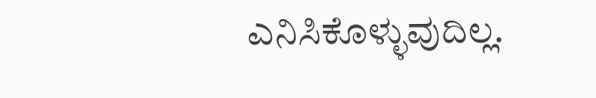ಎನಿಸಿಕೊಳ್ಳುವುದಿಲ್ಲ.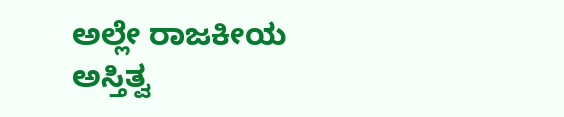ಅಲ್ಲೇ ರಾಜಕೀಯ ಅಸ್ತಿತ್ವ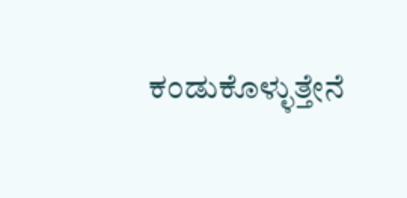ಕಂಡುಕೊಳ್ಳುತ್ತೇನೆ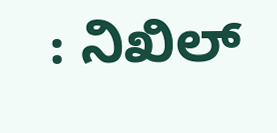: ನಿಖಿಲ್‌